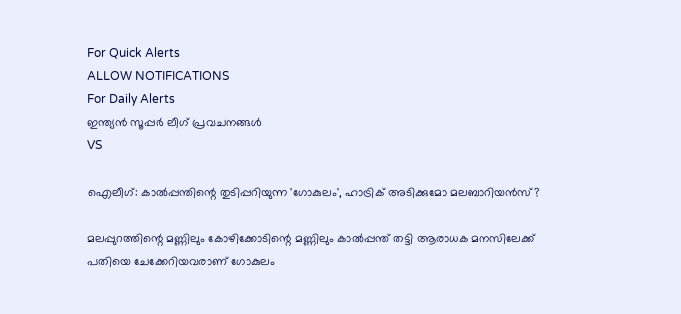For Quick Alerts
ALLOW NOTIFICATIONS
For Daily Alerts
ഇന്ത്യന്‍ സൂപ്പര്‍ ലീഗ്‌ പ്രവചനങ്ങൾ
VS

ഐലീഗ്: കാല്‍പ്പന്തിന്റെ തുടിപ്പറിയുന്ന 'ഗോകുലം', ഹാട്രിക് അടിക്കുമോ മലബാറിയന്‍സ്?

മലപ്പുറത്തിന്റെ മണ്ണിലും കോഴിക്കോടിന്റെ മണ്ണിലും കാല്‍പ്പന്ത് തട്ടി ആരാധക മനസിലേക്ക് പതിയെ ചേക്കേറിയവരാണ് ഗോകുലം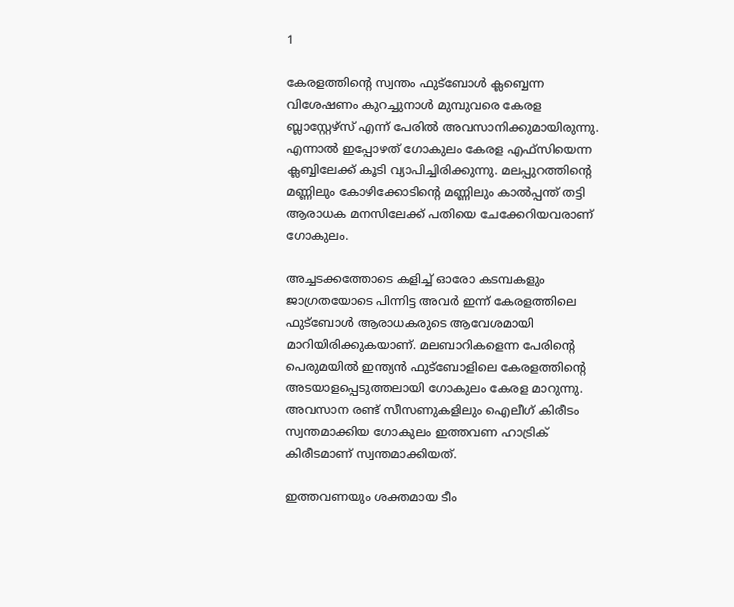1

കേരളത്തിന്റെ സ്വന്തം ഫുട്‌ബോള്‍ ക്ലബ്ബെന്ന വിശേഷണം കുറച്ചുനാള്‍ മുമ്പുവരെ കേരള ബ്ലാസ്റ്റേഴ്‌സ് എന്ന് പേരില്‍ അവസാനിക്കുമായിരുന്നു. എന്നാല്‍ ഇപ്പോഴത് ഗോകുലം കേരള എഫ്‌സിയെന്ന ക്ലബ്ബിലേക്ക് കൂടി വ്യാപിച്ചിരിക്കുന്നു. മലപ്പുറത്തിന്റെ മണ്ണിലും കോഴിക്കോടിന്റെ മണ്ണിലും കാല്‍പ്പന്ത് തട്ടി ആരാധക മനസിലേക്ക് പതിയെ ചേക്കേറിയവരാണ് ഗോകുലം.

അച്ചടക്കത്തോടെ കളിച്ച് ഓരോ കടമ്പകളും ജാഗ്രതയോടെ പിന്നിട്ട അവര്‍ ഇന്ന് കേരളത്തിലെ ഫുട്‌ബോള്‍ ആരാധകരുടെ ആവേശമായി മാറിയിരിക്കുകയാണ്. മലബാറികളെന്ന പേരിന്റെ പെരുമയില്‍ ഇന്ത്യന്‍ ഫുട്‌ബോളിലെ കേരളത്തിന്റെ അടയാളപ്പെടുത്തലായി ഗോകുലം കേരള മാറുന്നു. അവസാന രണ്ട് സീസണുകളിലും ഐലീഗ് കിരീടം സ്വന്തമാക്കിയ ഗോകുലം ഇത്തവണ ഹാട്രിക് കിരീടമാണ് സ്വന്തമാക്കിയത്.

ഇത്തവണയും ശക്തമായ ടീം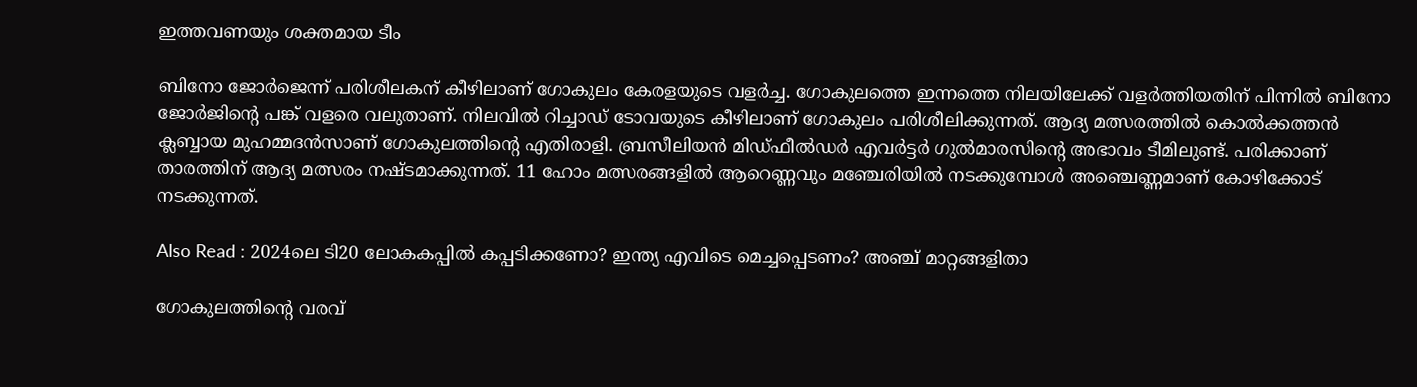ഇത്തവണയും ശക്തമായ ടീം

ബിനോ ജോര്‍ജെന്ന് പരിശീലകന് കീഴിലാണ് ഗോകുലം കേരളയുടെ വളര്‍ച്ച. ഗോകുലത്തെ ഇന്നത്തെ നിലയിലേക്ക് വളര്‍ത്തിയതിന് പിന്നില്‍ ബിനോ ജോര്‍ജിന്റെ പങ്ക് വളരെ വലുതാണ്. നിലവില്‍ റിച്ചാഡ് ടോവയുടെ കീഴിലാണ് ഗോകുലം പരിശീലിക്കുന്നത്. ആദ്യ മത്സരത്തില്‍ കൊല്‍ക്കത്തന്‍ ക്ലബ്ബായ മുഹമ്മദന്‍സാണ് ഗോകുലത്തിന്റെ എതിരാളി. ബ്രസീലിയന്‍ മിഡ്ഫീല്‍ഡര്‍ എവര്‍ട്ടര്‍ ഗുല്‍മാരസിന്റെ അഭാവം ടീമിലുണ്ട്. പരിക്കാണ് താരത്തിന് ആദ്യ മത്സരം നഷ്ടമാക്കുന്നത്. 11 ഹോം മത്സരങ്ങളില്‍ ആറെണ്ണവും മഞ്ചേരിയില്‍ നടക്കുമ്പോള്‍ അഞ്ചെണ്ണമാണ് കോഴിക്കോട് നടക്കുന്നത്.

Also Read : 2024ലെ ടി20 ലോകകപ്പില്‍ കപ്പടിക്കണോ? ഇന്ത്യ എവിടെ മെച്ചപ്പെടണം? അഞ്ച് മാറ്റങ്ങളിതാ

ഗോകുലത്തിന്റെ വരവ്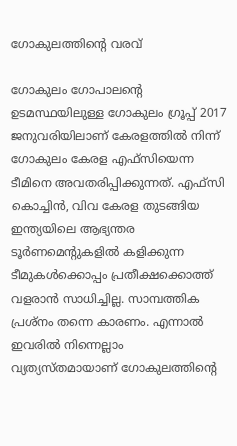ഗോകുലത്തിന്റെ വരവ്

ഗോകുലം ഗോപാലന്റെ ഉടമസ്ഥയിലുള്ള ഗോകുലം ഗ്രൂപ്പ് 2017 ജനുവരിയിലാണ് കേരളത്തില്‍ നിന്ന് ഗോകുലം കേരള എഫ്‌സിയെന്ന ടീമിനെ അവതരിപ്പിക്കുന്നത്. എഫ്‌സി കൊച്ചിന്‍, വിവ കേരള തുടങ്ങിയ ഇന്ത്യയിലെ ആഭ്യന്തര ടൂര്‍ണമെന്റുകളില്‍ കളിക്കുന്ന ടീമുകള്‍ക്കൊപ്പം പ്രതീക്ഷക്കൊത്ത് വളരാന്‍ സാധിച്ചില്ല. സാമ്പത്തിക പ്രശ്‌നം തന്നെ കാരണം. എന്നാല്‍ ഇവരില്‍ നിന്നെല്ലാം വ്യത്യസ്തമായാണ് ഗോകുലത്തിന്റെ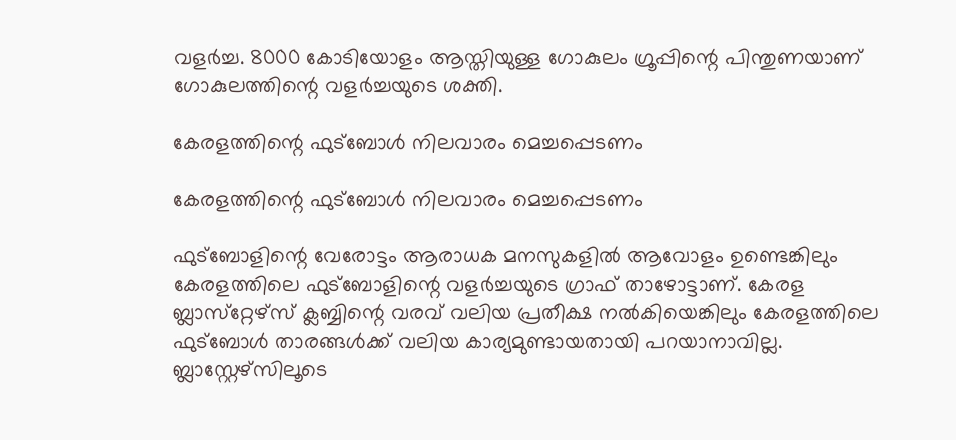വളര്‍ച്ച. 8000 കോടിയോളം ആസ്തിയുള്ള ഗോകുലം ഗ്രൂപ്പിന്റെ പിന്തുണയാണ് ഗോകുലത്തിന്റെ വളര്‍ച്ചയുടെ ശക്തി.

കേരളത്തിന്റെ ഫുട്‌ബോള്‍ നിലവാരം മെച്ചപ്പെടണം

കേരളത്തിന്റെ ഫുട്‌ബോള്‍ നിലവാരം മെച്ചപ്പെടണം

ഫുട്‌ബോളിന്റെ വേരോട്ടം ആരാധക മനസുകളില്‍ ആവോളം ഉണ്ടെങ്കിലും കേരളത്തിലെ ഫുട്‌ബോളിന്റെ വളര്‍ച്ചയുടെ ഗ്രാഫ് താഴോട്ടാണ്. കേരള ബ്ലാസ്‌റ്റേഴ്‌സ് ക്ലബ്ബിന്റെ വരവ് വലിയ പ്രതീക്ഷ നല്‍കിയെങ്കിലും കേരളത്തിലെ ഫുട്‌ബോള്‍ താരങ്ങള്‍ക്ക് വലിയ കാര്യമുണ്ടായതായി പറയാനാവില്ല. ബ്ലാസ്റ്റേഴ്‌സിലൂടെ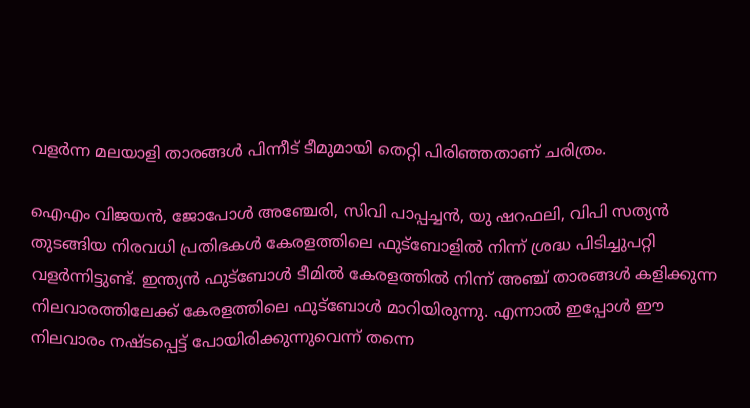വളര്‍ന്ന മലയാളി താരങ്ങള്‍ പിന്നീട് ടീമുമായി തെറ്റി പിരിഞ്ഞതാണ് ചരിത്രം.

ഐഎം വിജയന്‍, ജോപോള്‍ അഞ്ചേരി, സിവി പാപ്പച്ചന്‍, യു ഷറഫലി, വിപി സത്യന്‍ തുടങ്ങിയ നിരവധി പ്രതിഭകള്‍ കേരളത്തിലെ ഫുട്‌ബോളില്‍ നിന്ന് ശ്രദ്ധ പിടിച്ചുപറ്റി വളര്‍ന്നിട്ടുണ്ട്. ഇന്ത്യന്‍ ഫുട്‌ബോള്‍ ടീമില്‍ കേരളത്തില്‍ നിന്ന് അഞ്ച് താരങ്ങള്‍ കളിക്കുന്ന നിലവാരത്തിലേക്ക് കേരളത്തിലെ ഫുട്‌ബോള്‍ മാറിയിരുന്നു. എന്നാല്‍ ഇപ്പോള്‍ ഈ നിലവാരം നഷ്ടപ്പെട്ട് പോയിരിക്കുന്നുവെന്ന് തന്നെ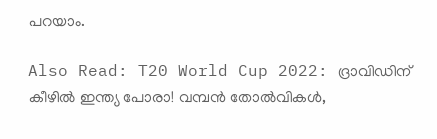പറയാം.

Also Read: T20 World Cup 2022: ദ്രാവിഡിന് കീഴില്‍ ഇന്ത്യ പോരാ! വമ്പന്‍ തോല്‍വികള്‍,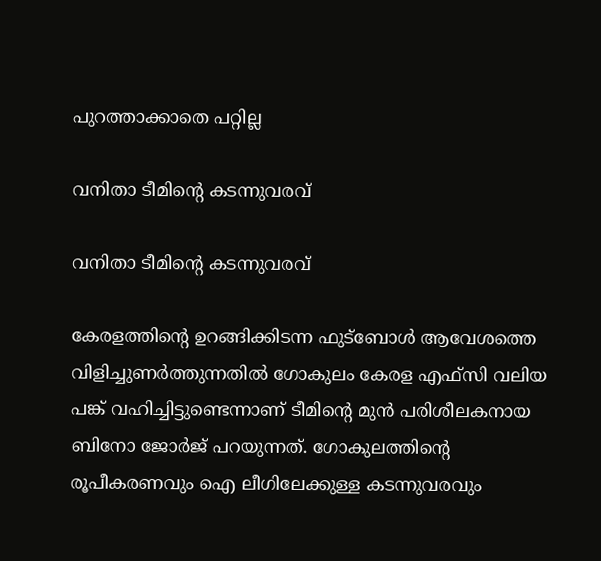പുറത്താക്കാതെ പറ്റില്ല

വനിതാ ടീമിന്റെ കടന്നുവരവ്

വനിതാ ടീമിന്റെ കടന്നുവരവ്

കേരളത്തിന്റെ ഉറങ്ങിക്കിടന്ന ഫുട്‌ബോള്‍ ആവേശത്തെ വിളിച്ചുണര്‍ത്തുന്നതില്‍ ഗോകുലം കേരള എഫ്‌സി വലിയ പങ്ക് വഹിച്ചിട്ടുണ്ടെന്നാണ് ടീമിന്റെ മുന്‍ പരിശീലകനായ ബിനോ ജോര്‍ജ് പറയുന്നത്. ഗോകുലത്തിന്റെ രൂപീകരണവും ഐ ലീഗിലേക്കുള്ള കടന്നുവരവും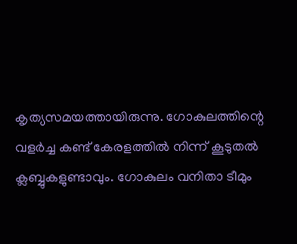കൃത്യസമയത്തായിരുന്നു. ഗോകുലത്തിന്റെ വളര്‍ച്ച കണ്ട് കേരളത്തില്‍ നിന്ന് കൂടുതല്‍ ക്ലബ്ബുകളുണ്ടാവും. ഗോകുലം വനിതാ ടീമും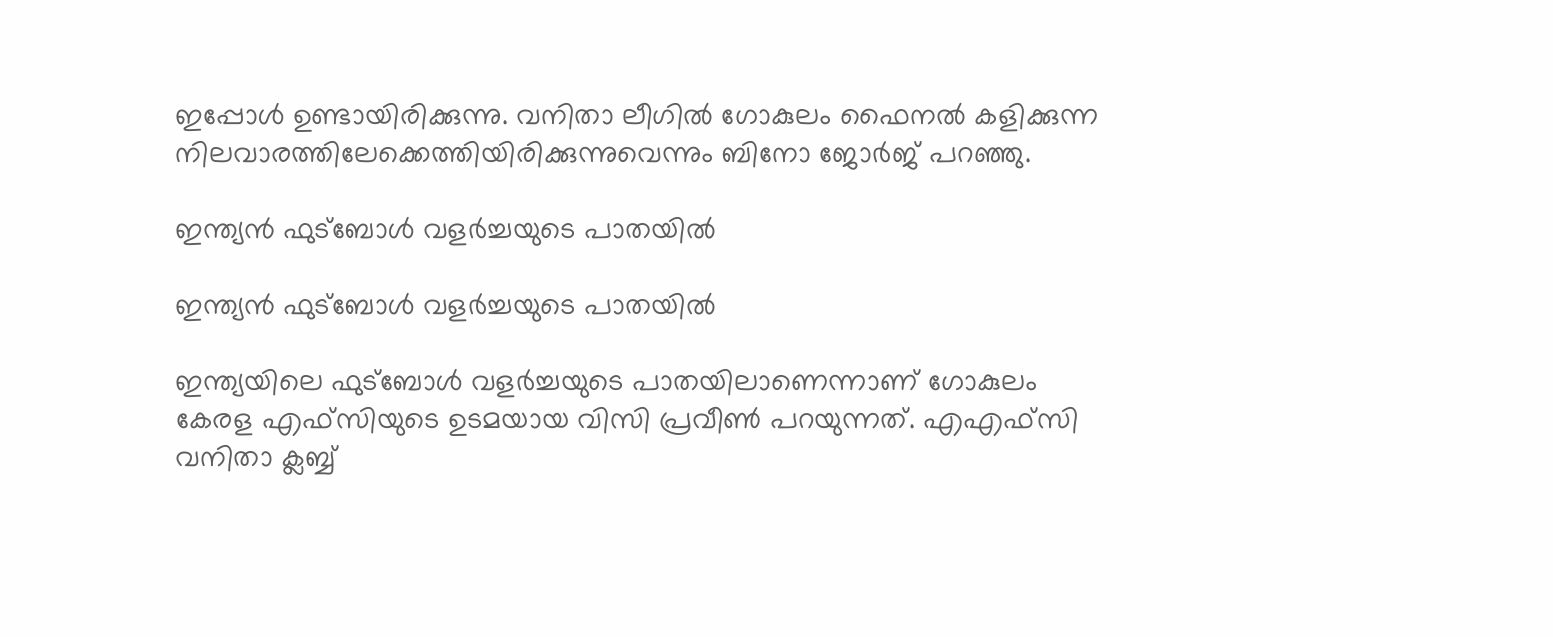ഇപ്പോള്‍ ഉണ്ടായിരിക്കുന്നു. വനിതാ ലീഗില്‍ ഗോകുലം ഫൈനല്‍ കളിക്കുന്ന നിലവാരത്തിലേക്കെത്തിയിരിക്കുന്നുവെന്നും ബിനോ ജോര്‍ജ് പറഞ്ഞു.

ഇന്ത്യന്‍ ഫുട്‌ബോള്‍ വളര്‍ച്ചയുടെ പാതയില്‍

ഇന്ത്യന്‍ ഫുട്‌ബോള്‍ വളര്‍ച്ചയുടെ പാതയില്‍

ഇന്ത്യയിലെ ഫുട്‌ബോള്‍ വളര്‍ച്ചയുടെ പാതയിലാണെന്നാണ് ഗോകുലം കേരള എഫ്‌സിയുടെ ഉടമയായ വിസി പ്രവീണ്‍ പറയുന്നത്. എഎഫ്‌സി വനിതാ ക്ലബ്ബ്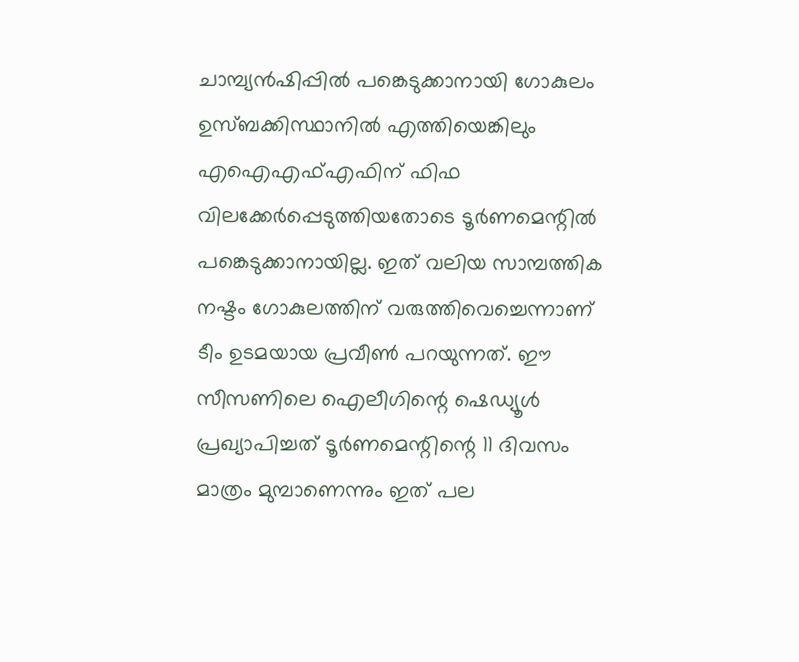ചാമ്പ്യന്‍ഷിപ്പില്‍ പങ്കെടുക്കാനായി ഗോകുലം ഉസ്ബക്കിസ്ഥാനില്‍ എത്തിയെങ്കിലും എഐഎഫ്എഫിന് ഫിഫ വിലക്കേര്‍പ്പെടുത്തിയതോടെ ടൂര്‍ണമെന്റില്‍ പങ്കെടുക്കാനായില്ല. ഇത് വലിയ സാമ്പത്തിക നഷ്ടം ഗോകുലത്തിന് വരുത്തിവെച്ചെന്നാണ് ടീം ഉടമയായ പ്രവീണ്‍ പറയുന്നത്. ഈ സീസണിലെ ഐലീഗിന്റെ ഷെഡ്യൂള്‍ പ്രഖ്യാപിച്ചത് ടൂര്‍ണമെന്റിന്റെ 11 ദിവസം മാത്രം മുമ്പാണെന്നും ഇത് പല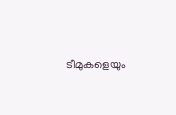ടീമുകളെയും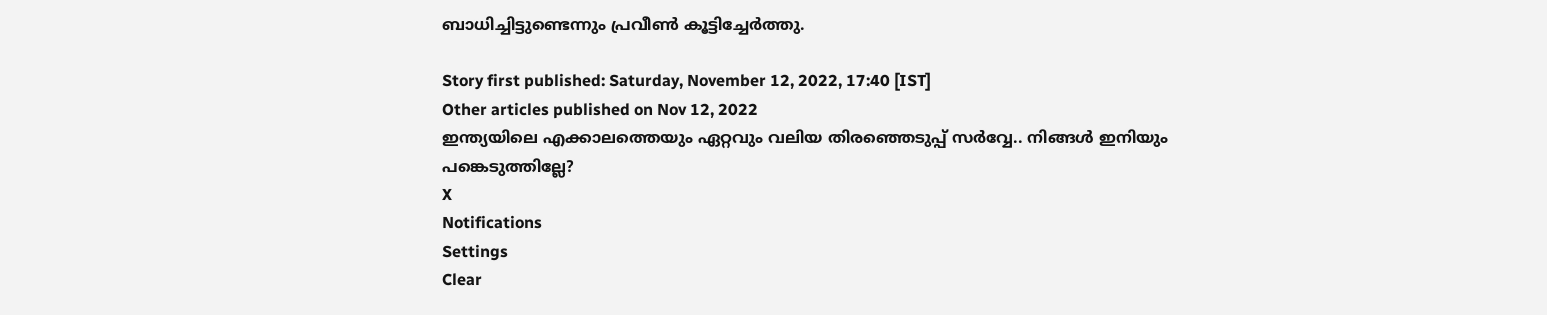ബാധിച്ചിട്ടുണ്ടെന്നും പ്രവീണ്‍ കൂട്ടിച്ചേര്‍ത്തു.

Story first published: Saturday, November 12, 2022, 17:40 [IST]
Other articles published on Nov 12, 2022
ഇന്ത്യയിലെ എക്കാലത്തെയും ഏറ്റവും വലിയ തിരഞ്ഞെടുപ്പ് സർവ്വേ.. നിങ്ങൾ ഇനിയും പങ്കെടുത്തില്ലേ?
X
Notifications
Settings
Clear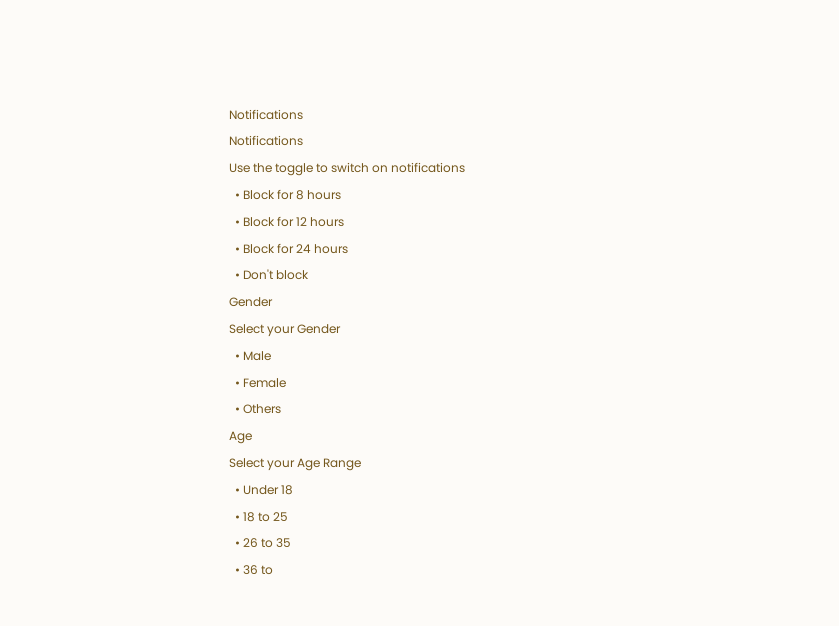Notifications
Notifications
Use the toggle to switch on notifications
  • Block for 8 hours
  • Block for 12 hours
  • Block for 24 hours
  • Don't block
Gender
Select your Gender
  • Male
  • Female
  • Others
Age
Select your Age Range
  • Under 18
  • 18 to 25
  • 26 to 35
  • 36 to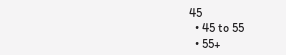45
  • 45 to 55
  • 55+